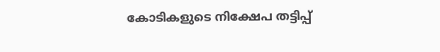കോടികളുടെ നിക്ഷേപ തട്ടിപ്പ്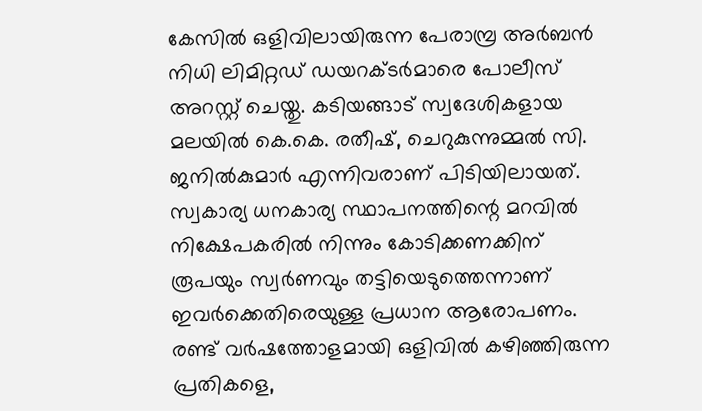കേസിൽ ഒളിവിലായിരുന്ന പേരാമ്പ്ര അർബൻ നിധി ലിമിറ്റഡ് ഡയറക്ടർമാരെ പോലീസ് അറസ്റ്റ് ചെയ്തു. കടിയങ്ങാട് സ്വദേശികളായ മലയിൽ കെ.കെ. രതീഷ്, ചെറുകുന്നുമ്മൽ സി. ജനിൽകുമാർ എന്നിവരാണ് പിടിയിലായത്.
സ്വകാര്യ ധനകാര്യ സ്ഥാപനത്തിന്റെ മറവിൽ നിക്ഷേപകരിൽ നിന്നും കോടിക്കണക്കിന് രൂപയും സ്വർണവും തട്ടിയെടുത്തെന്നാണ് ഇവർക്കെതിരെയുള്ള പ്രധാന ആരോപണം. രണ്ട് വർഷത്തോളമായി ഒളിവിൽ കഴിഞ്ഞിരുന്ന പ്രതികളെ,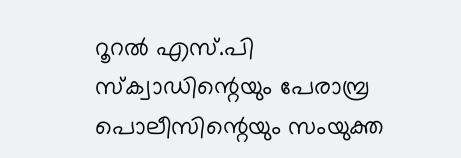റൂറൽ എസ്.പി സ്ക്വാഡിന്റെയും പേരാമ്പ്ര പൊലീസിന്റെയും സംയുക്ത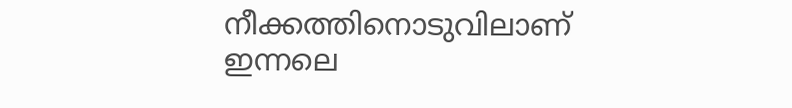നീക്കത്തിനൊടുവിലാണ് ഇന്നലെ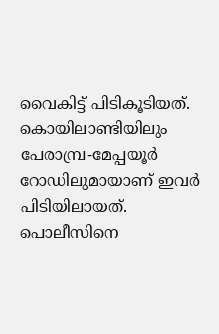വൈകിട്ട് പിടികൂടിയത്.
കൊയിലാണ്ടിയിലും പേരാമ്പ്ര-മേപ്പയൂർ റോഡിലുമായാണ് ഇവർ പിടിയിലായത്. പൊലീസിനെ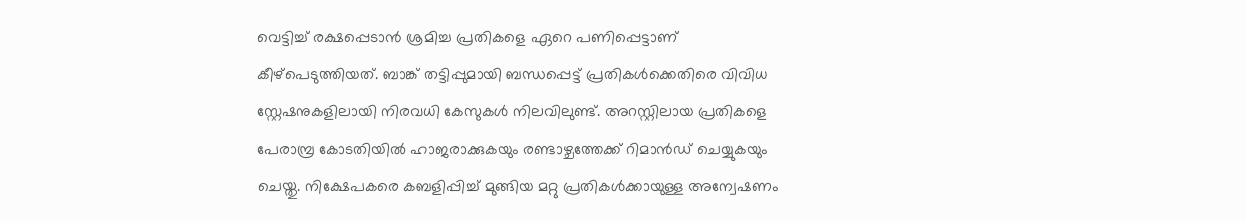വെട്ടിച്ച് രക്ഷപ്പെടാൻ ശ്രമിച്ച പ്രതികളെ ഏറെ പണിപ്പെട്ടാണ് കീഴ്പെടുത്തിയത്. ബാങ്ക് തട്ടിപ്പുമായി ബന്ധപ്പെട്ട് പ്രതികൾക്കെതിരെ വിവിധ സ്റ്റേഷനുകളിലായി നിരവധി കേസുകൾ നിലവിലുണ്ട്. അറസ്റ്റിലായ പ്രതികളെ പേരാമ്പ്ര കോടതിയിൽ ഹാജരാക്കുകയും രണ്ടാഴ്ചത്തേക്ക് റിമാൻഡ് ചെയ്യുകയും ചെയ്തു. നിക്ഷേപകരെ കബളിപ്പിച്ച് മുങ്ങിയ മറ്റു പ്രതികൾക്കായുള്ള അന്വേഷണം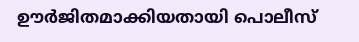ഊർജിതമാക്കിയതായി പൊലീസ്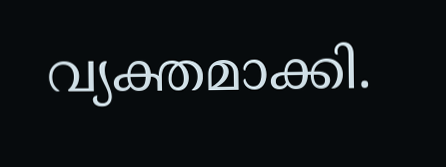വ്യക്തമാക്കി.